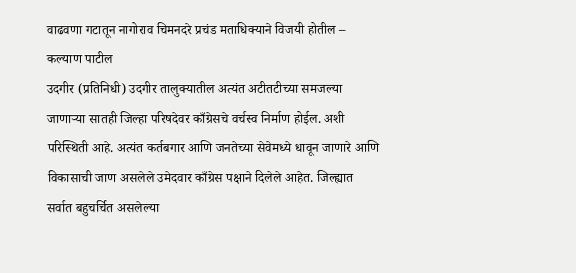वाढवणा गटातून नागोराव चिमनदरे प्रचंड मताधिक्याने विजयी होतील – कल्याण पाटील
उदगीर (प्रतिनिधी) उदगीर तालुक्यातील अत्यंत अटीतटीच्या समजल्या जाणाऱ्या सातही जिल्हा परिषदेवर काँग्रेसचे वर्चस्व निर्माण होईल. अशी परिस्थिती आहे. अत्यंत कर्तबगार आणि जनतेच्या सेवेमध्ये धावून जाणारे आणि विकासाची जाण असलेले उमेदवार काँग्रेस पक्षाने दिलेले आहेत. जिल्ह्यात सर्वात बहुचर्चित असलेल्या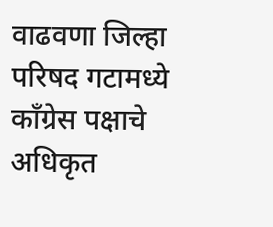वाढवणा जिल्हा परिषद गटामध्ये काँग्रेस पक्षाचे अधिकृत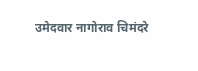उमेदवार नागोराव चिमंदरे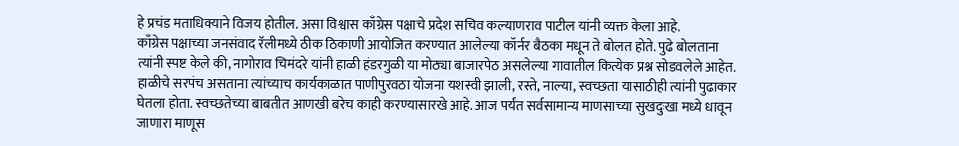हे प्रचंड मताधिक्याने विजय होतील. असा विश्वास काँग्रेस पक्षाचे प्रदेश सचिव कल्याणराव पाटील यांनी व्यक्त केला आहे.
काँग्रेस पक्षाच्या जनसंवाद रॅलीमध्ये ठीक ठिकाणी आयोजित करण्यात आलेल्या कॉर्नर बैठका मधून ते बोलत होते. पुढे बोलताना त्यांनी स्पष्ट केले की, नागोराव चिमंदरे यांनी हाळी हंडरगुळी या मोठ्या बाजारपेठ असलेल्या गावातील कित्येक प्रश्न सोडवलेले आहेत. हाळीचे सरपंच असताना त्यांच्याच कार्यकाळात पाणीपुरवठा योजना यशस्वी झाली, रस्ते, नाल्या, स्वच्छता यासाठीही त्यांनी पुढाकार घेतला होता. स्वच्छतेच्या बाबतीत आणखी बरेच काही करण्यासारखे आहे. आज पर्यंत सर्वसामान्य माणसाच्या सुखदुःखा मध्ये धावून जाणारा माणूस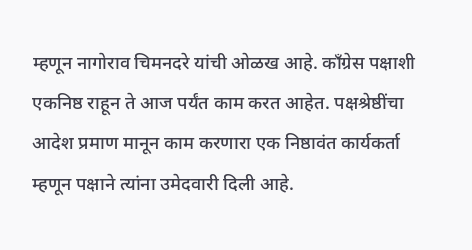म्हणून नागोराव चिमनदरे यांची ओळख आहे. काँग्रेस पक्षाशी एकनिष्ठ राहून ते आज पर्यंत काम करत आहेत. पक्षश्रेष्ठींचा आदेश प्रमाण मानून काम करणारा एक निष्ठावंत कार्यकर्ता म्हणून पक्षाने त्यांना उमेदवारी दिली आहे.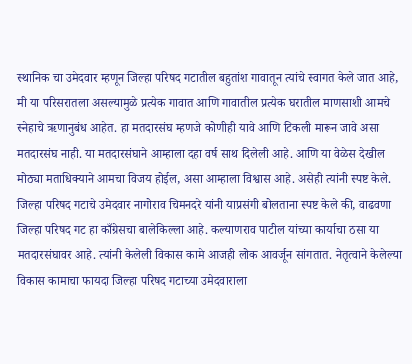स्थानिक चा उमेदवार म्हणून जिल्हा परिषद गटातील बहुतांश गावातून त्यांचे स्वागत केले जात आहे, मी या परिसरातला असल्यामुळे प्रत्येक गावात आणि गावातील प्रत्येक घरातील माणसाशी आमचे स्नेहाचे ऋणानुबंध आहेत. हा मतदारसंघ म्हणजे कोणीही यावे आणि टिकली मारून जावे असा मतदारसंघ नाही. या मतदारसंघाने आम्हाला दहा वर्ष साथ दिलेली आहे. आणि या वेळेस देखील मोठ्या मताधिक्याने आमचा विजय होईल, असा आम्हाला विश्वास आहे. असेही त्यांनी स्पष्ट केले.
जिल्हा परिषद गटाचे उमेदवार नागोराव चिमनदरे यांनी याप्रसंगी बोलताना स्पष्ट केले की, वाढवणा जिल्हा परिषद गट हा काँग्रेसचा बालेकिल्ला आहे. कल्याणराव पाटील यांच्या कार्याचा ठसा या मतदारसंघावर आहे. त्यांनी केलेली विकास कामे आजही लोक आवर्जून सांगतात. नेतृत्वाने केलेल्या विकास कामाचा फायदा जिल्हा परिषद गटाच्या उमेदवाराला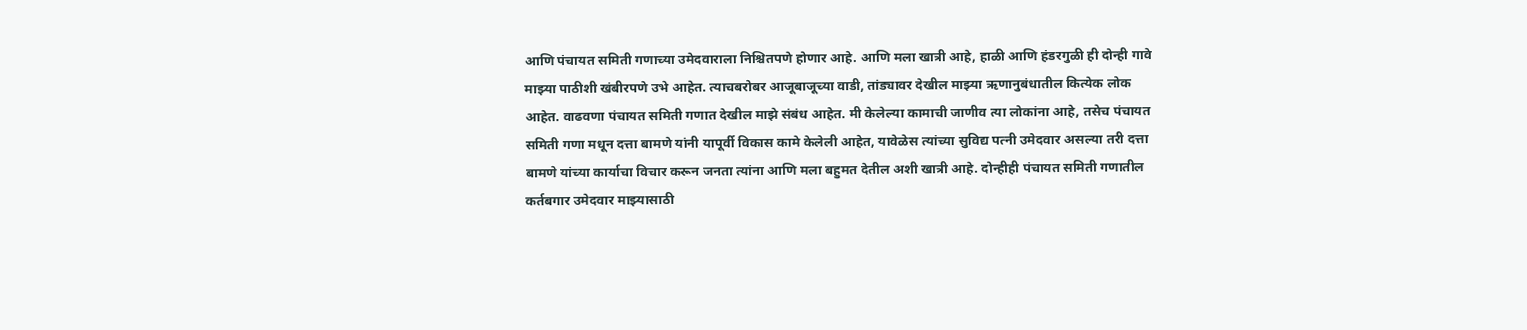आणि पंचायत समिती गणाच्या उमेदवाराला निश्चितपणे होणार आहे. आणि मला खात्री आहे, हाळी आणि हंडरगुळी ही दोन्ही गावे माझ्या पाठीशी खंबीरपणे उभे आहेत. त्याचबरोबर आजूबाजूच्या वाडी, तांड्यावर देखील माझ्या ऋणानुबंधातील कित्येक लोक आहेत. वाढवणा पंचायत समिती गणात देखील माझे संबंध आहेत. मी केलेल्या कामाची जाणीव त्या लोकांना आहे, तसेच पंचायत समिती गणा मधून दत्ता बामणे यांनी यापूर्वी विकास कामे केलेली आहेत, यावेळेस त्यांच्या सुविद्य पत्नी उमेदवार असल्या तरी दत्ता बामणे यांच्या कार्याचा विचार करून जनता त्यांना आणि मला बहुमत देतील अशी खात्री आहे. दोन्हीही पंचायत समिती गणातील कर्तबगार उमेदवार माझ्यासाठी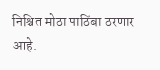निश्चित मोठा पाठिंबा ठरणार आहे.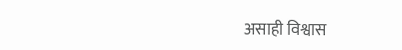असाही विश्वास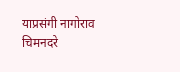याप्रसंगी नागोराव चिमनदरे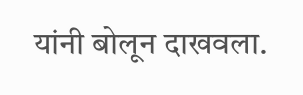यांनी बोलून दाखवला.